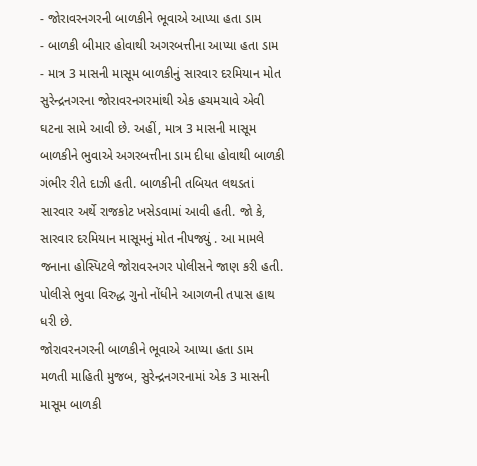- જોરાવરનગરની બાળકીને ભૂવાએ આપ્યા હતા ડામ
- બાળકી બીમાર હોવાથી અગરબત્તીના આપ્યા હતા ડામ
- માત્ર 3 માસની માસૂમ બાળકીનું સારવાર દરમિયાન મોત
સુરેન્દ્રનગરના જોરાવરનગરમાંથી એક હચમચાવે એવી ઘટના સામે આવી છે. અહીં, માત્ર 3 માસની માસૂમ બાળકીને ભુવાએ અગરબત્તીના ડામ દીધા હોવાથી બાળકી ગંભીર રીતે દાઝી હતી. બાળકીની તબિયત લથડતાં સારવાર અર્થે રાજકોટ ખસેડવામાં આવી હતી. જો કે, સારવાર દરમિયાન માસૂમનું મોત નીપજ્યું . આ મામલે જનાના હોસ્પિટલે જોરાવરનગર પોલીસને જાણ કરી હતી. પોલીસે ભુવા વિરુદ્ધ ગુનો નોંધીને આગળની તપાસ હાથ ધરી છે.
જોરાવરનગરની બાળકીને ભૂવાએ આપ્યા હતા ડામ
મળતી માહિતી મુજબ, સુરેન્દ્રનગરનામાં એક 3 માસની માસૂમ બાળકી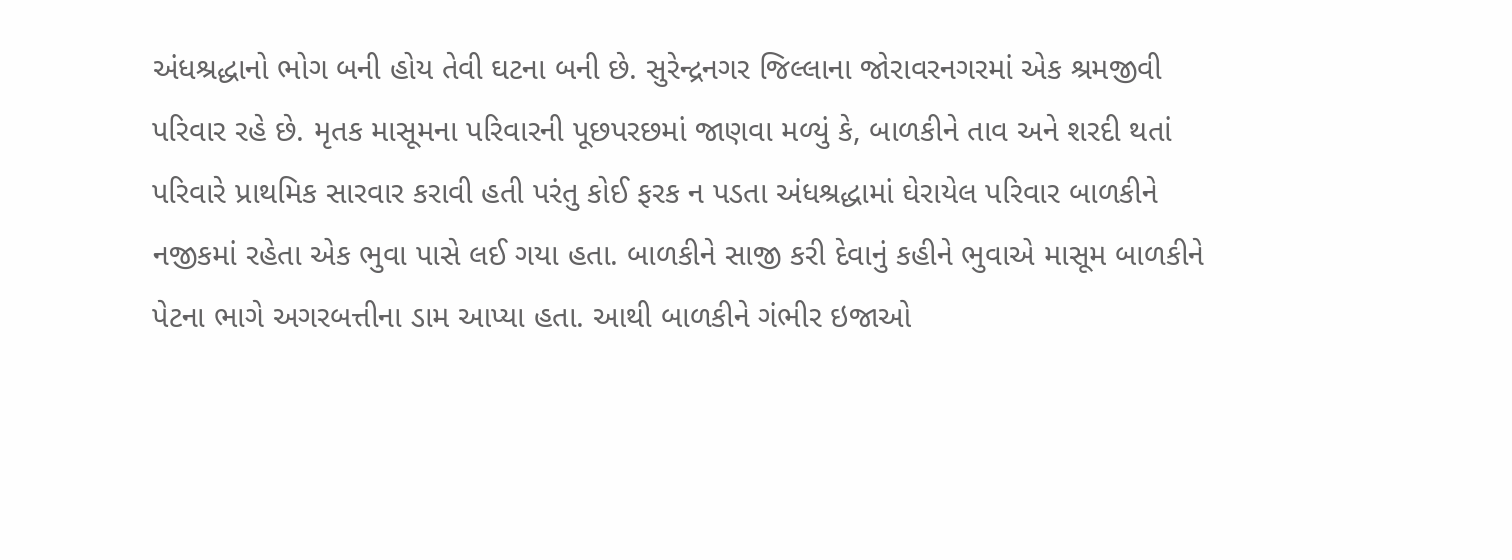અંધશ્રદ્ધાનો ભોગ બની હોય તેવી ઘટના બની છે. સુરેન્દ્રનગર જિલ્લાના જોરાવરનગરમાં એક શ્રમજીવી પરિવાર રહે છે. મૃતક માસૂમના પરિવારની પૂછપરછમાં જાણવા મળ્યું કે, બાળકીને તાવ અને શરદી થતાં પરિવારે પ્રાથમિક સારવાર કરાવી હતી પરંતુ કોઈ ફરક ન પડતા અંધશ્રદ્ધામાં ઘેરાયેલ પરિવાર બાળકીને નજીકમાં રહેતા એક ભુવા પાસે લઈ ગયા હતા. બાળકીને સાજી કરી દેવાનું કહીને ભુવાએ માસૂમ બાળકીને પેટના ભાગે અગરબત્તીના ડામ આપ્યા હતા. આથી બાળકીને ગંભીર ઇજાઓ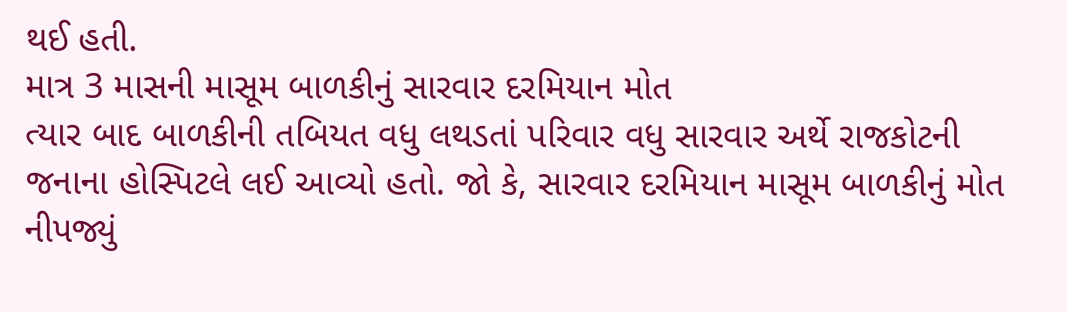થઈ હતી.
માત્ર 3 માસની માસૂમ બાળકીનું સારવાર દરમિયાન મોત
ત્યાર બાદ બાળકીની તબિયત વધુ લથડતાં પરિવાર વધુ સારવાર અર્થે રાજકોટની જનાના હોસ્પિટલે લઈ આવ્યો હતો. જો કે, સારવાર દરમિયાન માસૂમ બાળકીનું મોત નીપજ્યું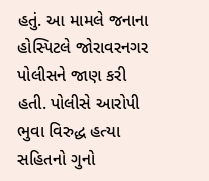હતું. આ મામલે જનાના હોસ્પિટલે જોરાવરનગર પોલીસને જાણ કરી હતી. પોલીસે આરોપી ભુવા વિરુદ્ધ હત્યા સહિતનો ગુનો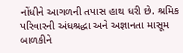નોંધીને આગળની તપાસ હાથ ધરી છે. શ્રમિક પરિવારની અંધશ્રદ્ધા અને અજ્ઞાનતા માસૂમ બાળકીને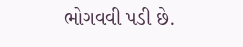ભોગવવી પડી છે.